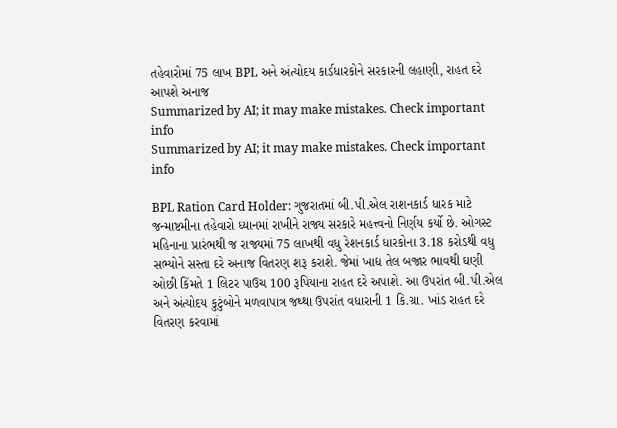તહેવારોમાં 75 લાખ BPL અને અંત્યોદય કાર્ડધારકોને સરકારની લહાણી, રાહત દરે આપશે અનાજ
Summarized by AI; it may make mistakes. Check important info
Summarized by AI; it may make mistakes. Check important info

BPL Ration Card Holder: ગુજરાતમાં બી.પી.એલ રાશનકાર્ડ ધારક માટે જન્માષ્ટમીના તહેવારો ધ્યાનમાં રાખીને રાજ્ય સરકારે મહત્ત્વનો નિર્ણય કર્યો છે. ઓગસ્ટ મહિનાના પ્રારંભથી જ રાજ્યમાં 75 લાખથી વધુ રેશનકાર્ડ ધારકોના 3.18 કરોડથી વધુ સભ્યોને સસ્તા દરે અનાજ વિતરણ શરૂ કરાશે. જેમાં ખાદ્ય તેલ બજાર ભાવથી ઘણી ઓછી કિંમતે 1 લિટર પાઉચ 100 રૂપિયાના રાહત દરે અપાશે. આ ઉપરાંત બી.પી.એલ અને અંત્યોદય કુટુંબોને મળવાપાત્ર જથ્થા ઉપરાંત વધારાની 1 કિ.ગ્રા. ખાંડ રાહત દરે વિતરણ કરવામાં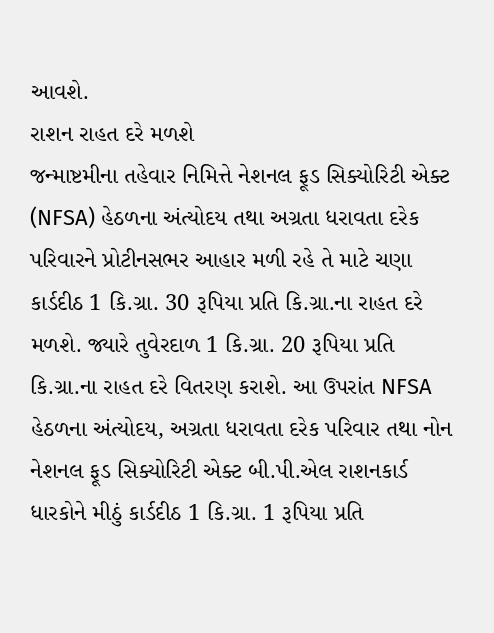આવશે.
રાશન રાહત દરે મળશે
જન્માષ્ટમીના તહેવાર નિમિત્તે નેશનલ ફૂડ સિક્યોરિટી એક્ટ (NFSA) હેઠળના અંત્યોદય તથા અગ્રતા ધરાવતા દરેક પરિવારને પ્રોટીનસભર આહાર મળી રહે તે માટે ચણા કાર્ડદીઠ 1 કિ.ગ્રા. 30 રૂપિયા પ્રતિ કિ.ગ્રા.ના રાહત દરે મળશે. જ્યારે તુવેરદાળ 1 કિ.ગ્રા. 20 રૂપિયા પ્રતિ કિ.ગ્રા.ના રાહત દરે વિતરણ કરાશે. આ ઉપરાંત NFSA હેઠળના અંત્યોદય, અગ્રતા ધરાવતા દરેક પરિવાર તથા નોન નેશનલ ફૂડ સિક્યોરિટી એક્ટ બી.પી.એલ રાશનકાર્ડ ધારકોને મીઠું કાર્ડદીઠ 1 કિ.ગ્રા. 1 રૂપિયા પ્રતિ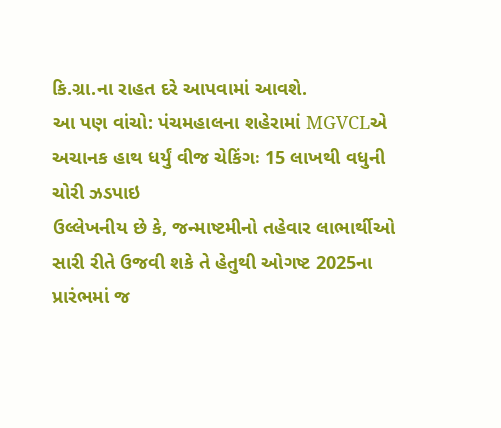કિ.ગ્રા.ના રાહત દરે આપવામાં આવશે.
આ પણ વાંચો: પંચમહાલના શહેરામાં MGVCLએ અચાનક હાથ ધર્યું વીજ ચેકિંગઃ 15 લાખથી વધુની ચોરી ઝડપાઇ
ઉલ્લેખનીય છે કે, જન્માષ્ટમીનો તહેવાર લાભાર્થીઓ સારી રીતે ઉજવી શકે તે હેતુથી ઓગષ્ટ 2025ના પ્રારંભમાં જ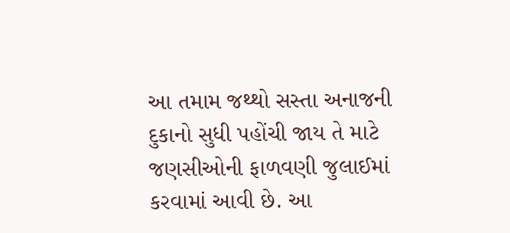આ તમામ જથ્થો સસ્તા અનાજની દુકાનો સુધી પહોંચી જાય તે માટે જણસીઓની ફાળવણી જુલાઈમાં કરવામાં આવી છે. આ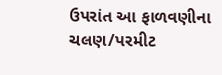ઉપરાંત આ ફાળવણીના ચલણ/પરમીટ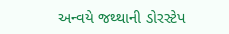અન્વયે જથ્થાની ડોરસ્ટેપ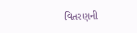વિતરણની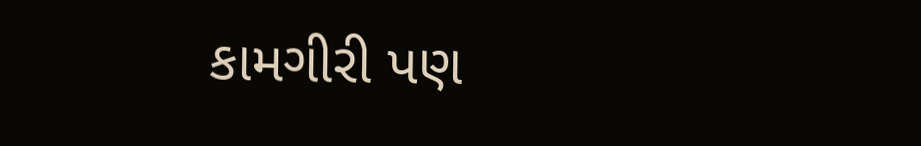કામગીરી પણ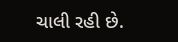ચાલી રહી છે.